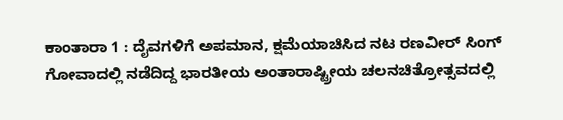ಕಾಂತಾರಾ 1 : ದೈವಗಳಿಗೆ ಅಪಮಾನ, ಕ್ಷಮೆಯಾಚಿಸಿದ ನಟ ರಣವೀರ್ ಸಿಂಗ್
ಗೋವಾದಲ್ಲಿ ನಡೆದಿದ್ದ ಭಾರತೀಯ ಅಂತಾರಾಷ್ಟ್ರೀಯ ಚಲನಚಿತ್ರೋತ್ಸವದಲ್ಲಿ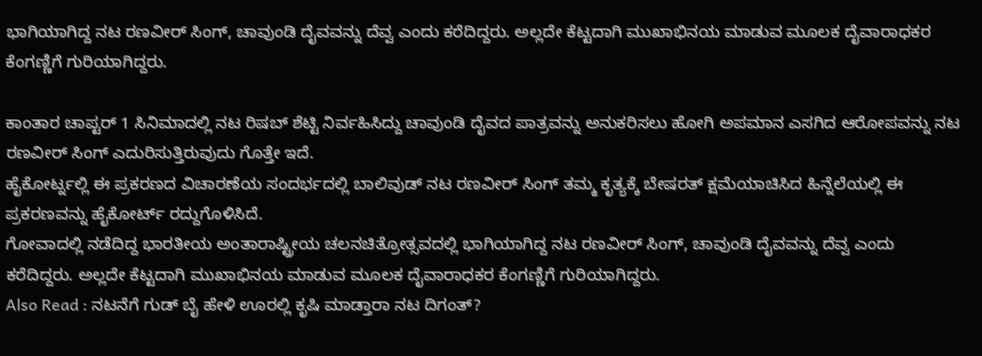ಭಾಗಿಯಾಗಿದ್ದ ನಟ ರಣವೀರ್ ಸಿಂಗ್, ಚಾವುಂಡಿ ದೈವವನ್ನು ದೆವ್ವ ಎಂದು ಕರೆದಿದ್ದರು. ಅಲ್ಲದೇ ಕೆಟ್ಟದಾಗಿ ಮುಖಾಭಿನಯ ಮಾಡುವ ಮೂಲಕ ದೈವಾರಾಧಕರ ಕೆಂಗಣ್ಣಿಗೆ ಗುರಿಯಾಗಿದ್ದರು.

ಕಾಂತಾರ ಚಾಪ್ಟರ್ 1 ಸಿನಿಮಾದಲ್ಲಿ ನಟ ರಿಷಬ್ ಶೆಟ್ಟಿ ನಿರ್ವಹಿಸಿದ್ದು ಚಾವುಂಡಿ ದೈವದ ಪಾತ್ರವನ್ನು ಅನುಕರಿಸಲು ಹೋಗಿ ಅಪಮಾನ ಎಸಗಿದ ಆರೋಪವನ್ನು ನಟ ರಣವೀರ್ ಸಿಂಗ್ ಎದುರಿಸುತ್ತಿರುವುದು ಗೊತ್ತೇ ಇದೆ.
ಹೈಕೋರ್ಟ್ನಲ್ಲಿ ಈ ಪ್ರಕರಣದ ವಿಚಾರಣೆಯ ಸಂದರ್ಭದಲ್ಲಿ ಬಾಲಿವುಡ್ ನಟ ರಣವೀರ್ ಸಿಂಗ್ ತಮ್ಮ ಕೃತ್ಯಕ್ಕೆ ಬೇಷರತ್ ಕ್ಷಮೆಯಾಚಿಸಿದ ಹಿನ್ನೆಲೆಯಲ್ಲಿ ಈ ಪ್ರಕರಣವನ್ನು ಹೈಕೋರ್ಟ್ ರದ್ದುಗೊಳಿಸಿದೆ.
ಗೋವಾದಲ್ಲಿ ನಡೆದಿದ್ದ ಭಾರತೀಯ ಅಂತಾರಾಷ್ಟ್ರೀಯ ಚಲನಚಿತ್ರೋತ್ಸವದಲ್ಲಿ ಭಾಗಿಯಾಗಿದ್ದ ನಟ ರಣವೀರ್ ಸಿಂಗ್, ಚಾವುಂಡಿ ದೈವವನ್ನು ದೆವ್ವ ಎಂದು ಕರೆದಿದ್ದರು. ಅಲ್ಲದೇ ಕೆಟ್ಟದಾಗಿ ಮುಖಾಭಿನಯ ಮಾಡುವ ಮೂಲಕ ದೈವಾರಾಧಕರ ಕೆಂಗಣ್ಣಿಗೆ ಗುರಿಯಾಗಿದ್ದರು.
Also Read : ನಟನೆಗೆ ಗುಡ್ ಬೈ ಹೇಳಿ ಊರಲ್ಲಿ ಕೃಷಿ ಮಾಡ್ತಾರಾ ನಟ ದಿಗಂತ್?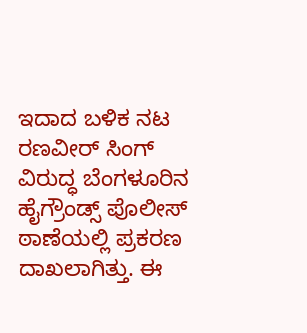ಇದಾದ ಬಳಿಕ ನಟ ರಣವೀರ್ ಸಿಂಗ್ ವಿರುದ್ಧ ಬೆಂಗಳೂರಿನ ಹೈಗ್ರೌಂಡ್ಸ್ ಪೊಲೀಸ್ ಠಾಣೆಯಲ್ಲಿ ಪ್ರಕರಣ ದಾಖಲಾಗಿತ್ತು. ಈ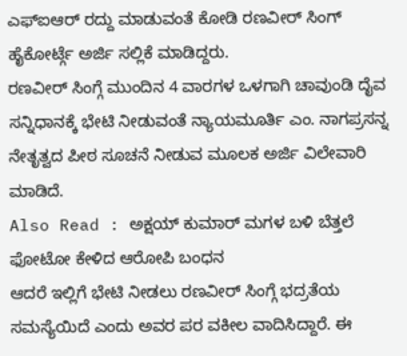ಎಫ್ಐಆರ್ ರದ್ದು ಮಾಡುವಂತೆ ಕೋಡಿ ರಣವೀರ್ ಸಿಂಗ್ ಹೈಕೋರ್ಟ್ಗೆ ಅರ್ಜಿ ಸಲ್ಲಿಕೆ ಮಾಡಿದ್ದರು.
ರಣವೀರ್ ಸಿಂಗ್ಗೆ ಮುಂದಿನ 4 ವಾರಗಳ ಒಳಗಾಗಿ ಚಾವುಂಡಿ ದೈವ ಸನ್ನಿಧಾನಕ್ಕೆ ಭೇಟಿ ನೀಡುವಂತೆ ನ್ಯಾಯಮೂರ್ತಿ ಎಂ. ನಾಗಪ್ರಸನ್ನ ನೇತೃತ್ವದ ಪೀಠ ಸೂಚನೆ ನೀಡುವ ಮೂಲಕ ಅರ್ಜಿ ವಿಲೇವಾರಿ ಮಾಡಿದೆ.
Also Read : ಅಕ್ಷಯ್ ಕುಮಾರ್ ಮಗಳ ಬಳಿ ಬೆತ್ತಲೆ ಫೋಟೋ ಕೇಳಿದ ಆರೋಪಿ ಬಂಧನ
ಆದರೆ ಇಲ್ಲಿಗೆ ಭೇಟಿ ನೀಡಲು ರಣವೀರ್ ಸಿಂಗ್ಗೆ ಭದ್ರತೆಯ ಸಮಸ್ಯೆಯಿದೆ ಎಂದು ಅವರ ಪರ ವಕೀಲ ವಾದಿಸಿದ್ದಾರೆ. ಈ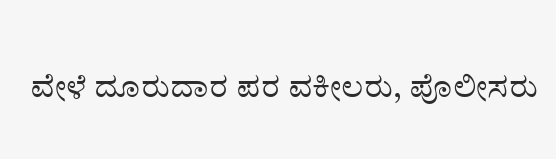ವೇಳೆ ದೂರುದಾರ ಪರ ವಕೀಲರು, ಪೊಲೀಸರು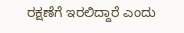ರಕ್ಷಣೆಗೆ ಇರಲಿದ್ದಾರೆ ಎಂದು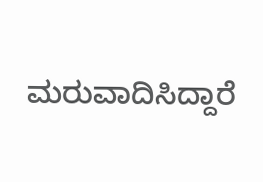ಮರುವಾದಿಸಿದ್ದಾರೆ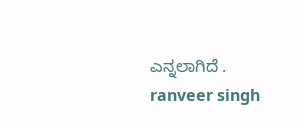ಎನ್ನಲಾಗಿದೆ .
ranveer singh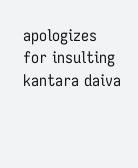apologizes for insulting kantara daiva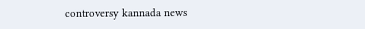controversy kannada news